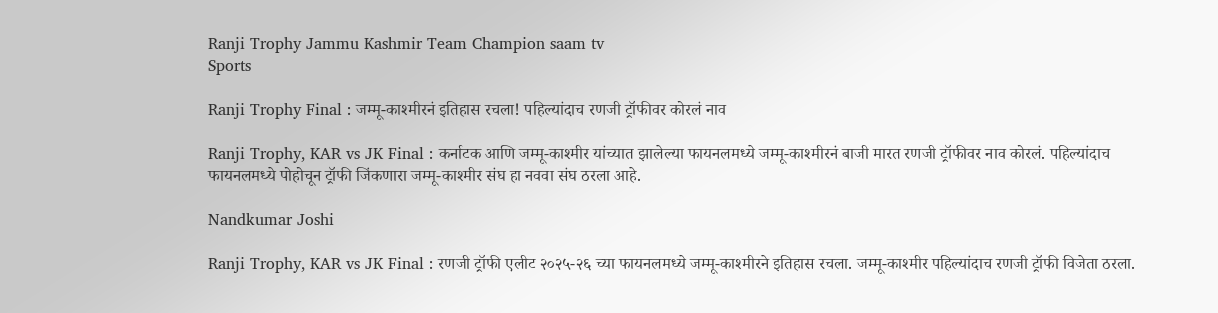Ranji Trophy Jammu Kashmir Team Champion saam tv
Sports

Ranji Trophy Final : जम्मू-काश्मीरनं इतिहास रचला! पहिल्यांदाच रणजी ट्रॉफीवर कोरलं नाव

Ranji Trophy, KAR vs JK Final : कर्नाटक आणि जम्मू-काश्मीर यांच्यात झालेल्या फायनलमध्ये जम्मू-काश्मीरनं बाजी मारत रणजी ट्रॉफीवर नाव कोरलं. पहिल्यांदाच फायनलमध्ये पोहोचून ट्रॉफी जिंकणारा जम्मू-काश्मीर संघ हा नववा संघ ठरला आहे.

Nandkumar Joshi

Ranji Trophy, KAR vs JK Final : रणजी ट्रॉफी एलीट २०२५-२६ च्या फायनलमध्ये जम्मू-काश्मीरने इतिहास रचला. जम्मू-काश्मीर पहिल्यांदाच रणजी ट्रॉफी विजेता ठरला.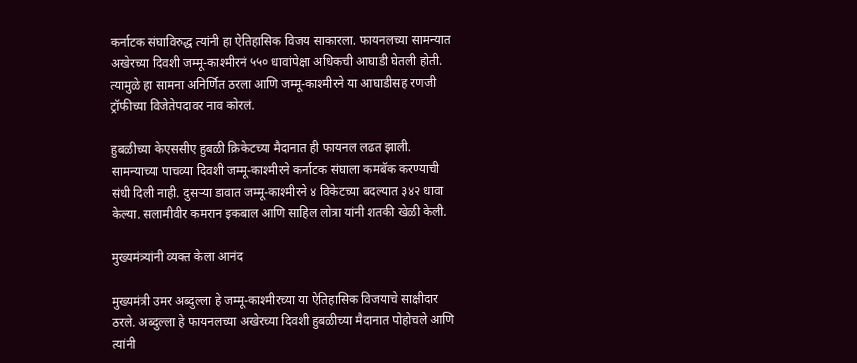कर्नाटक संघाविरुद्ध त्यांनी हा ऐतिहासिक विजय साकारला. फायनलच्या सामन्यात अखेरच्या दिवशी जम्मू-काश्मीरनं ५५० धावांपेक्षा अधिकची आघाडी घेतली होती. त्यामुळे हा सामना अनिर्णित ठरला आणि जम्मू-काश्मीरने या आघाडीसह रणजी ट्रॉफीच्या विजेतेपदावर नाव कोरलं.

हुबळीच्या केएससीए हुबळी क्रिकेटच्या मैदानात ही फायनल लढत झाली. सामन्याच्या पाचव्या दिवशी जम्मू-काश्मीरने कर्नाटक संघाला कमबॅक करण्याची संधी दिली नाही. दुसऱ्या डावात जम्मू-काश्मीरने ४ विकेटच्या बदल्यात ३४२ धावा केल्या. सलामीवीर कमरान इकबाल आणि साहिल लोत्रा यांनी शतकी खेळी केली.

मुख्यमंत्र्यांनी व्यक्त केला आनंद

मुख्यमंत्री उमर अब्दुल्ला हे जम्मू-काश्मीरच्या या ऐतिहासिक विजयाचे साक्षीदार ठरले. अब्दुल्ला हे फायनलच्या अखेरच्या दिवशी हुबळीच्या मैदानात पोहोचले आणि त्यांनी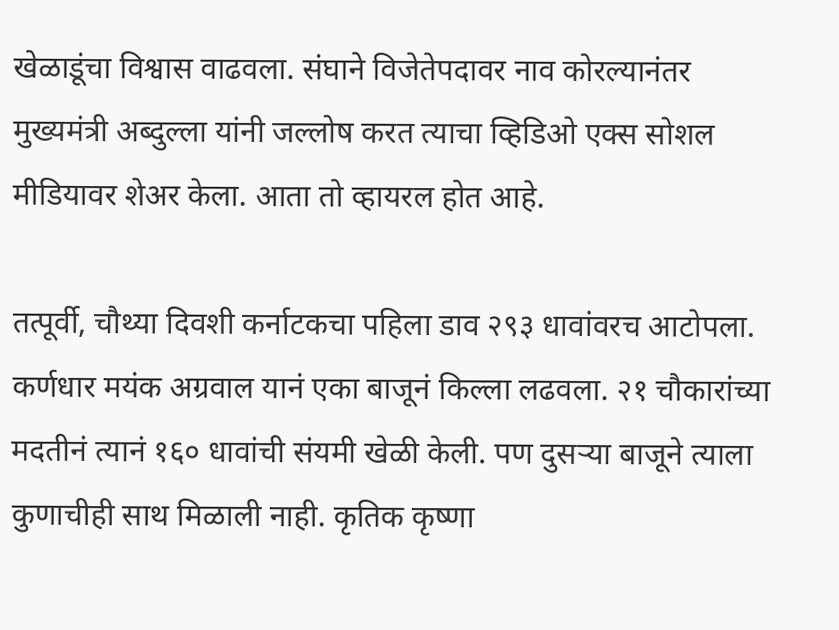खेळाडूंचा विश्वास वाढवला. संघाने विजेतेपदावर नाव कोरल्यानंतर मुख्यमंत्री अब्दुल्ला यांनी जल्लोष करत त्याचा व्हिडिओ एक्स सोशल मीडियावर शेअर केला. आता तो व्हायरल होत आहे.

तत्पूर्वी, चौथ्या दिवशी कर्नाटकचा पहिला डाव २९३ धावांवरच आटोपला. कर्णधार मयंक अग्रवाल यानं एका बाजूनं किल्ला लढवला. २१ चौकारांच्या मदतीनं त्यानं १६० धावांची संयमी खेळी केली. पण दुसऱ्या बाजूने त्याला कुणाचीही साथ मिळाली नाही. कृतिक कृष्णा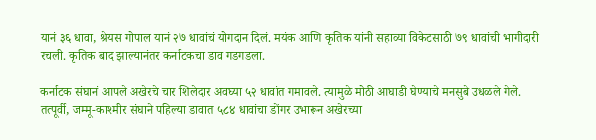यानं ३६ धावा, श्रेयस गोपाल यानं २७ धावांचं योगदान दिलं. मयंक आणि कृतिक यांनी सहाव्या विकेटसाठी ७९ धावांची भागीदारी रचली. कृतिक बाद झाल्यानंतर कर्नाटकचा डाव गडगडला.

कर्नाटक संघानं आपले अखेरचे चार शिलेदार अवघ्या ५२ धावांत गमावले. त्यामुळे मोठी आघाडी घेण्याचे मनसुबे उधळले गेले. तत्पूर्वी, जम्मू-काश्मीर संघाने पहिल्या डावात ५८४ धावांचा डोंगर उभारून अखेरच्या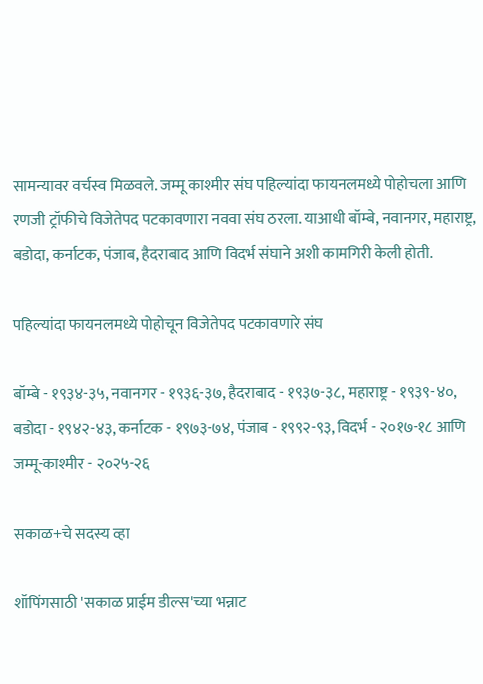सामन्यावर वर्चस्व मिळवले. जम्मू काश्मीर संघ पहिल्यांदा फायनलमध्ये पोहोचला आणि रणजी ट्रॉफीचे विजेतेपद पटकावणारा नववा संघ ठरला. याआधी बॉम्बे, नवानगर, महाराष्ट्र, बडोदा, कर्नाटक, पंजाब, हैदराबाद आणि विदर्भ संघाने अशी कामगिरी केली होती.

पहिल्यांदा फायनलमध्ये पोहोचून विजेतेपद पटकावणारे संघ

बॉम्बे - १९३४-३५, नवानगर - १९३६-३७, हैदराबाद - १९३७-३८, महाराष्ट्र - १९३९-४०, बडोदा - १९४२-४३, कर्नाटक - १९७३-७४, पंजाब - १९९२-९३, विदर्भ - २०१७-१८ आणि जम्मू-काश्मीर - २०२५-२६

सकाळ+चे सदस्य व्हा

शॉपिंगसाठी 'सकाळ प्राईम डील्स'च्या भन्नाट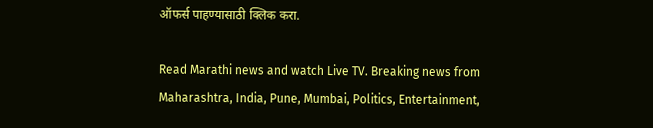ऑफर्स पाहण्यासाठी क्लिक करा.

Read Marathi news and watch Live TV. Breaking news from Maharashtra, India, Pune, Mumbai, Politics, Entertainment,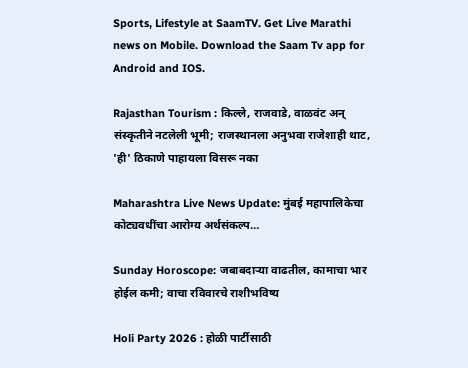Sports, Lifestyle at SaamTV. Get Live Marathi news on Mobile. Download the Saam Tv app for Android and IOS.

Rajasthan Tourism : किल्ले, राजवाडे, वाळवंट अन् संस्कृतीने नटलेली भूमी; राजस्थानला अनुभवा राजेशाही थाट, 'ही' ठिकाणे पाहायला विसरू नका

Maharashtra Live News Update: मुंबई महापालिकेचा कोट्यवधींचा आरोग्य अर्थसंकल्प…

Sunday Horoscope: जबाबदाऱ्या वाढतील, कामाचा भार होईल कमी; वाचा रविवारचे राशीभविष्य

Holi Party 2026 : होळी पार्टीसाठी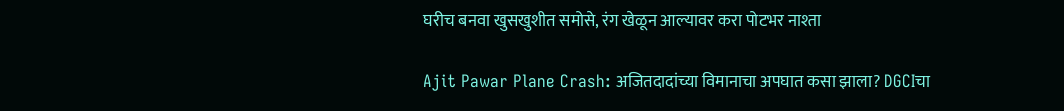घरीच बनवा खुसखुशीत समोसे, रंग खेळून आल्यावर करा पोटभर नाश्ता

Ajit Pawar Plane Crash: अजितदादांच्या विमानाचा अपघात कसा झाला? DGCIचा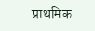प्राथमिक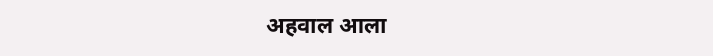अहवाल आला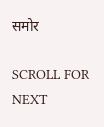समोर

SCROLL FOR NEXT